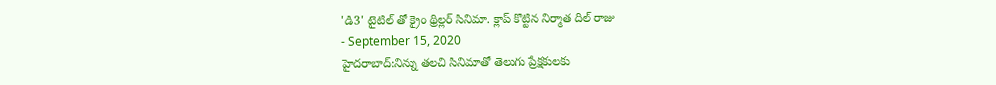'డి3' టైటిల్ తో క్రైం థ్రిల్లర్ సినిమా. క్లాప్ కొట్టిన నిర్మాత దిల్ రాజు
- September 15, 2020
హైదరాబాద్:నిన్ను తలచి సినిమాతో తెలుగు ప్రేక్షకులకు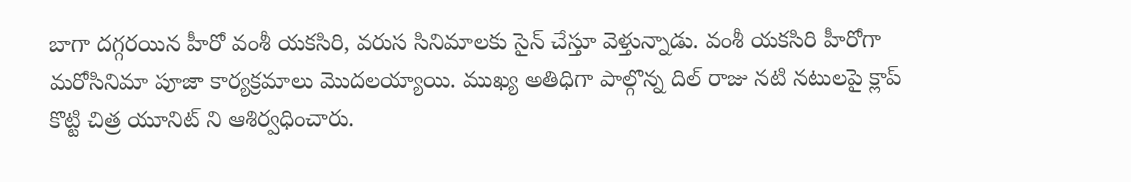బాగా దగ్గరయిన హీరో వంశీ యకసిరి, వరుస సినిమాలకు సైన్ చేస్తూ వెళ్తున్నాడు. వంశీ యకసిరి హీరోగా మరోసినిమా పూజా కార్యక్రమాలు మొదలయ్యాయి. ముఖ్య అతిధిగా పాల్గొన్న దిల్ రాజు నటి నటులపై క్లాప్ కొట్టి చిత్ర యూనిట్ ని ఆశిర్వధించారు.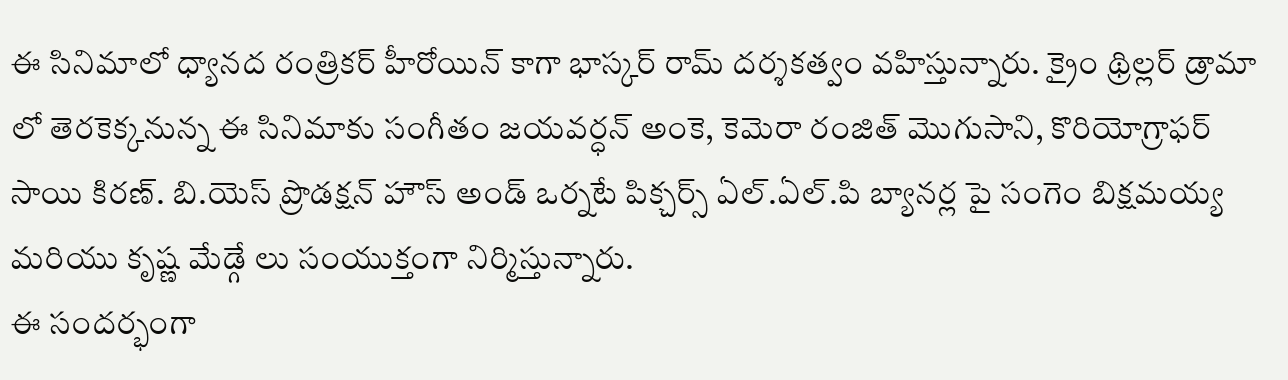ఈ సినిమాలో ధ్యానద రంత్రికర్ హీరోయిన్ కాగా భాస్కర్ రామ్ దర్శకత్వం వహిస్తున్నారు. క్రైం థ్రిల్లర్ డ్రామా లో తెరకెక్కనున్న ఈ సినిమాకు సంగీతం జయవర్ధన్ అంకె, కెమెరా రంజిత్ మొగుసాని, కొరియోగ్రాఫర్ సాయి కిరణ్. బి.యెస్ ప్రొడక్షన్ హౌస్ అండ్ ఒర్నటే పిక్చర్స్ ఏల్.ఏల్.పి బ్యానర్ల పై సంగెం బిక్షమయ్య మరియు కృష్ణ మేడ్గే లు సంయుక్తంగా నిర్మిస్తున్నారు.
ఈ సందర్భంగా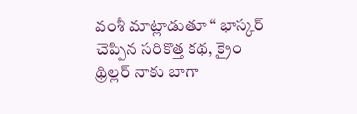వంశీ మాట్లాడుతూ “ భాస్కర్ చెప్పిన సరికొత్త కథ, క్రైం థ్రిల్లర్ నాకు బాగా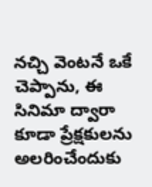నచ్చి వెంటనే ఒకే చెప్పాను, ఈ సినిమా ద్వారా కూడా ప్రేక్షకులను అలరించేందుకు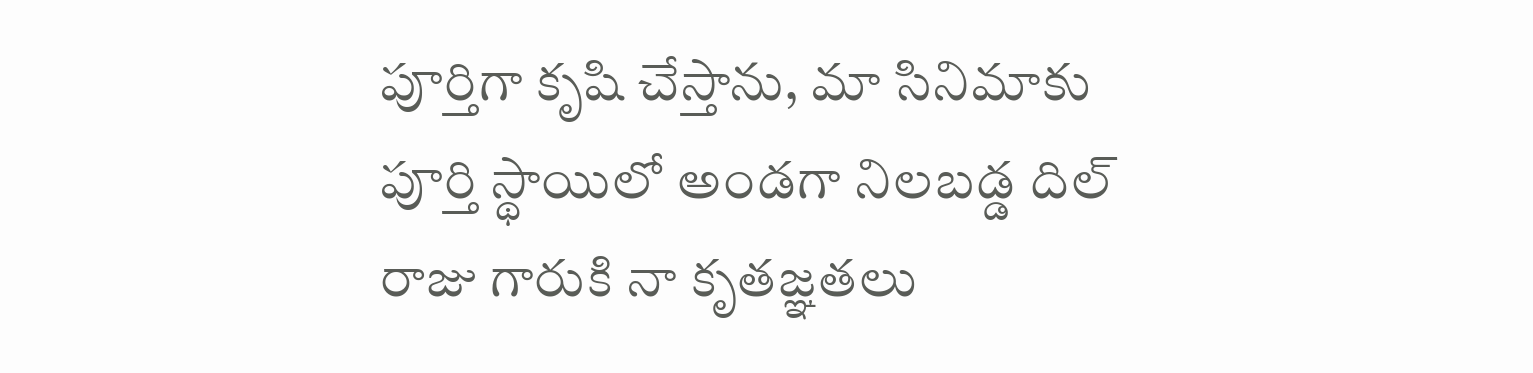పూర్తిగా కృషి చేస్తాను, మా సినిమాకు పూర్తి స్థాయిలో అండగా నిలబడ్డ దిల్ రాజు గారుకి నా కృతజ్ఞతలు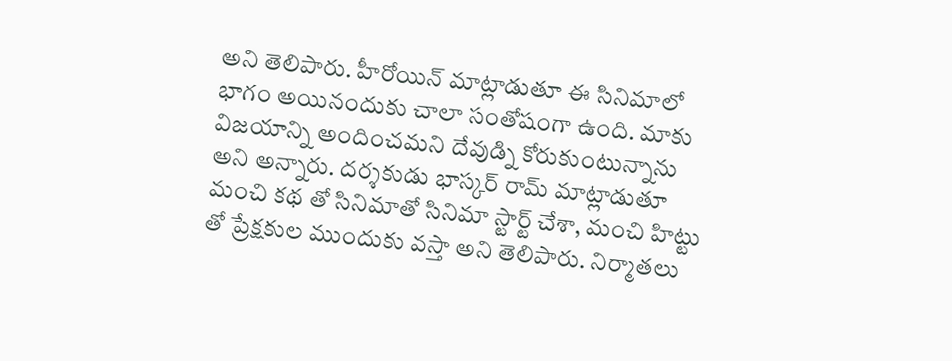అని తెలిపారు. హీరోయిన్ మాట్లాడుతూ ఈ సినిమాలో భాగం అయినందుకు చాలా సంతోషంగా ఉంది. మాకు విజయాన్ని అందించమని దేవుడ్ని కోరుకుంటున్నాను అని అన్నారు. దర్శకుడు భాస్కర్ రామ్ మాట్లాడుతూ మంచి కథ తో సినిమాతో సినిమా స్టార్ట్ చేశా, మంచి హిట్టు తో ప్రేక్షకుల ముందుకు వస్తా అని తెలిపారు. నిర్మాతలు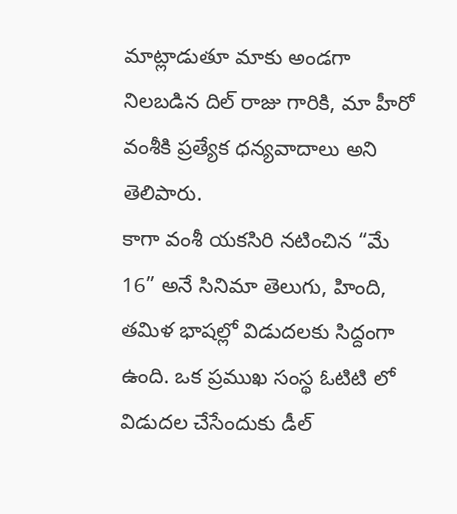మాట్లాడుతూ మాకు అండగా నిలబడిన దిల్ రాజు గారికి, మా హీరో వంశీకి ప్రత్యేక ధన్యవాదాలు అని తెలిపారు.
కాగా వంశీ యకసిరి నటించిన “మే 16” అనే సినిమా తెలుగు, హింది, తమిళ భాషల్లో విడుదలకు సిద్దంగా ఉంది. ఒక ప్రముఖ సంస్థ ఓటిటి లో విడుదల చేసేందుకు డీల్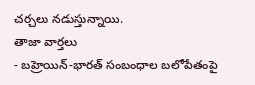చర్చలు నడుస్తున్నాయి.
తాజా వార్తలు
- బహ్రెయిన్-భారత్ సంబంధాల బలోపేతంపై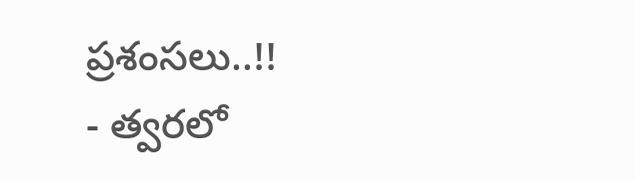ప్రశంసలు..!!
- త్వరలో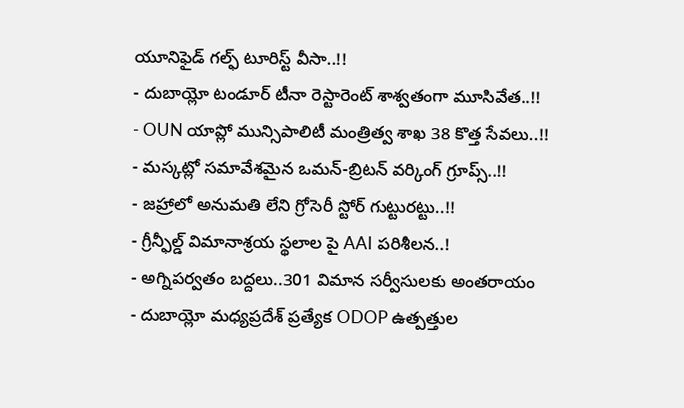యూనిఫైడ్ గల్ఫ్ టూరిస్ట్ వీసా..!!
- దుబాయ్లో టండూర్ టీనా రెస్టారెంట్ శాశ్వతంగా మూసివేత..!!
- OUN యాప్లో మున్సిపాలిటీ మంత్రిత్వ శాఖ 38 కొత్త సేవలు..!!
- మస్కట్లో సమావేశమైన ఒమన్-బ్రిటన్ వర్కింగ్ గ్రూప్స్..!!
- జహ్రాలో అనుమతి లేని గ్రోసెరీ స్టోర్ గుట్టురట్టు..!!
- గ్రీన్ఫీల్డ్ విమానాశ్రయ స్థలాల పై AAI పరిశీలన..!
- అగ్నిపర్వతం బద్దలు..301 విమాన సర్వీసులకు అంతరాయం
- దుబాయ్లో మధ్యప్రదేశ్ ప్రత్యేక ODOP ఉత్పత్తుల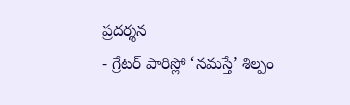ప్రదర్శన
- గ్రేటర్ పారిస్లో ‘నమస్తే’ శిల్పం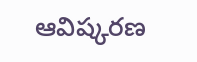ఆవిష్కరణ